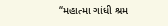“મહાત્મા ગાંધી શ્રમ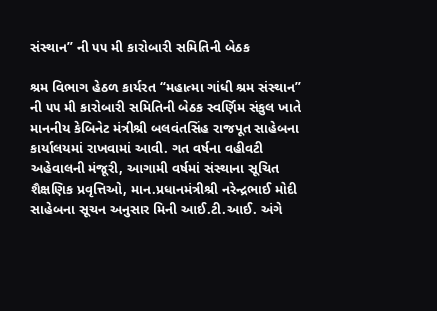સંસ્થાન” ની ૫૫ મી કારોબારી સમિતિની બેઠક

શ્રમ વિભાગ હેઠળ કાર્યરત “મહાત્મા ગાંધી શ્રમ સંસ્થાન” ની ૫૫ મી કારોબારી સમિતિની બેઠક સ્વર્ણિમ સંકુલ ખાતે માનનીય કેબિનેટ મંત્રીશ્રી બલવંતસિંહ રાજપૂત સાહેબના કાર્યાલયમાં રાખવામાં આવી. ગત વર્ષના વહીવટી અહેવાલની મંજૂરી, આગામી વર્ષમાં સંસ્થાના સૂચિત શૈક્ષણિક પ્રવૃત્તિઓ, માન.પ્રધાનમંત્રીશ્રી નરેન્દ્રભાઈ મોદી સાહેબના સૂચન અનુસાર મિની આઈ.ટી.આઈ. અંગે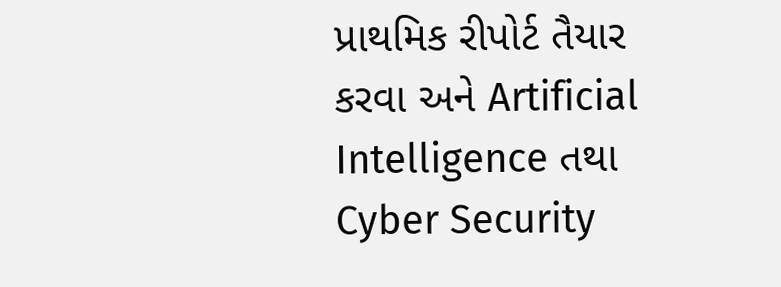પ્રાથમિક રીપોર્ટ તૈયાર કરવા અને Artificial Intelligence તથા Cyber Security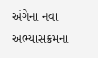અંગેના નવા અભ્યાસક્રમના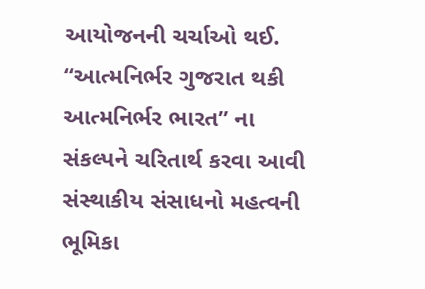આયોજનની ચર્ચાઓ થઈ. “આત્મનિર્ભર ગુજરાત થકી આત્મનિર્ભર ભારત” ના સંકલ્પને ચરિતાર્થ કરવા આવી સંસ્થાકીય સંસાધનો મહત્વની ભૂમિકા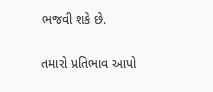ભજવી શકે છે.

તમારો પ્રતિભાવ આપો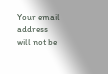Your email address will not be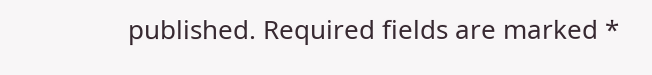published. Required fields are marked *